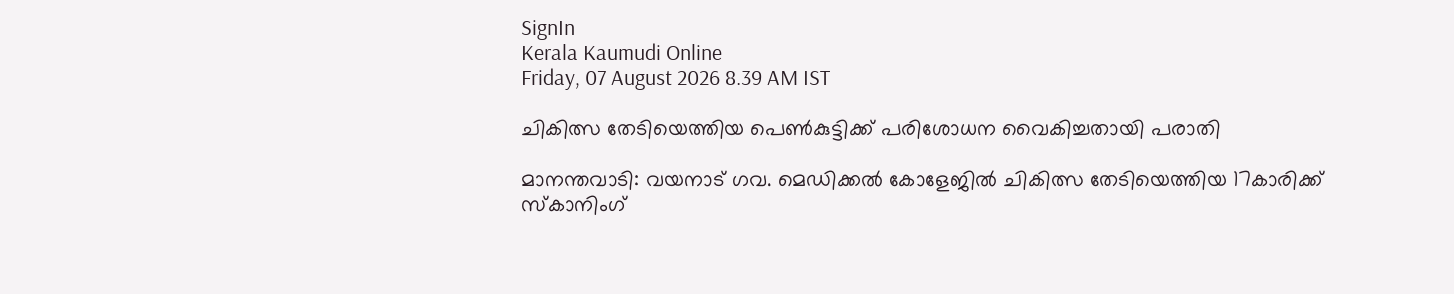SignIn
Kerala Kaumudi Online
Friday, 07 August 2026 8.39 AM IST

ചികിത്സ തേടിയെത്തിയ പെൺകുട്ടിക്ക് പരിശോധന വൈകിച്ചതായി പരാതി

മാനന്തവാടി: വയനാട് ഗവ. മെഡിക്കൽ കോളേജിൽ ചികിത്സ തേടിയെത്തിയ 17കാരിക്ക് സ്‌കാനിംഗ്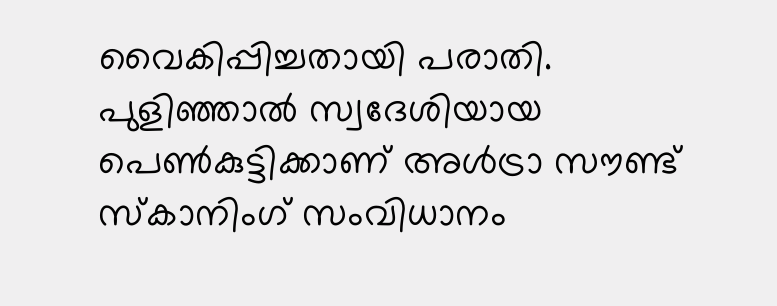വൈകിപ്പിച്ചതായി പരാതി. പുളിഞ്ഞാൽ സ്വദേശിയായ പെൺകുട്ടിക്കാണ് അൾട്രാ സൗണ്ട് സ്‌കാനിംഗ് സംവിധാനം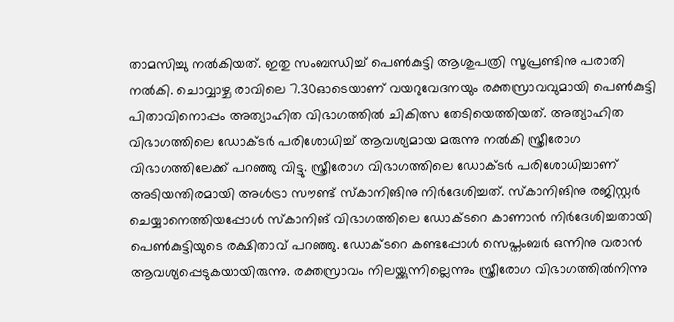താമസിച്ചു നൽകിയത്. ഇതു സംബന്ധിച്ച് പെൺകുട്ടി ആശുപത്രി സൂപ്രണ്ടിനു പരാതി നൽകി. ചൊവ്വാഴ്ച രാവിലെ 7.30ഓടെയാണ് വയറുവേദനയും രക്തസ്രാവവുമായി പെൺകുട്ടി പിതാവിനൊപ്പം അത്യാഹിത വിഭാഗത്തിൽ ചികിത്സ തേടിയെത്തിയത്. അത്യാഹിത വിഭാഗത്തിലെ ഡോക്ടർ പരിശോധിച്ച് ആവശ്യമായ മരുന്നു നൽകി സ്ത്രീരോഗ വിഭാഗത്തിലേക്ക് പറഞ്ഞു വിട്ടു. സ്ത്രീരോഗ വിഭാഗത്തിലെ ഡോക്ടർ പരിശോധിച്ചാണ് അടിയന്തിരമായി അൾട്രാ സൗണ്ട് സ്‌കാനിങിനു നിർദേശിച്ചത്. സ്‌കാനിങിനു രജിസ്റ്റർ ചെയ്യാനെത്തിയപ്പോൾ സ്‌കാനിങ് വിഭാഗത്തിലെ ഡോക്ടറെ കാണാൻ നിർദേശിച്ചതായി പെൺകുട്ടിയുടെ രക്ഷിതാവ് പറഞ്ഞു. ഡോക്ടറെ കണ്ടപ്പോൾ സെപ്തംബർ ഒന്നിനു വരാൻ ആവശ്യപ്പെടുകയായിരുന്നു. രക്തസ്രാവം നിലയ്ക്കുന്നില്ലെന്നും സ്ത്രീരോഗ വിഭാഗത്തിൽനിന്നു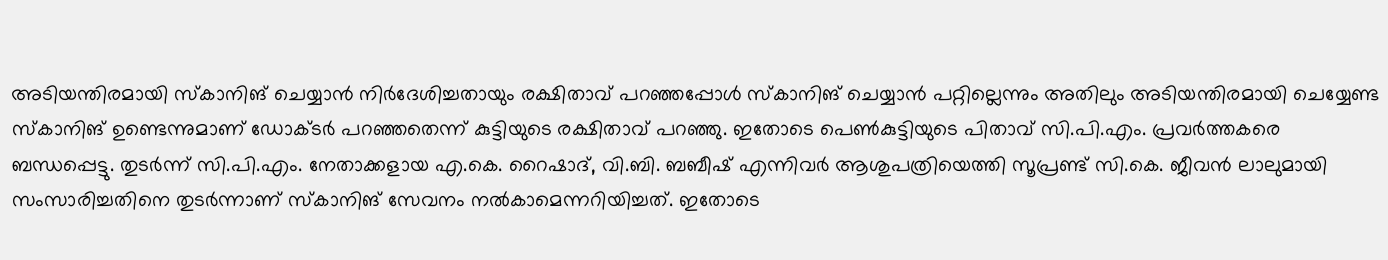അടിയന്തിരമായി സ്‌കാനിങ് ചെയ്യാൻ നിർദേശിച്ചതായും രക്ഷിതാവ് പറഞ്ഞപ്പോൾ സ്‌കാനിങ് ചെയ്യാൻ പറ്റില്ലെന്നും അതിലും അടിയന്തിരമായി ചെയ്യേണ്ട സ്‌കാനിങ് ഉണ്ടെന്നുമാണ് ഡോക്ടർ പറഞ്ഞതെന്ന് കുട്ടിയുടെ രക്ഷിതാവ് പറഞ്ഞു. ഇതോടെ പെൺകുട്ടിയുടെ പിതാവ് സി.പി.എം. പ്രവർത്തകരെ ബന്ധപ്പെട്ടു. തുടർന്ന് സി.പി.എം. നേതാക്കളായ എ.കെ. റൈഷാദ്, വി.ബി. ബബീഷ് എന്നിവർ ആശുപത്രിയെത്തി സൂപ്രണ്ട് സി.കെ. ജീവൻ ലാലുമായി സംസാരിച്ചതിനെ തുടർന്നാണ് സ്‌കാനിങ് സേവനം നൽകാമെന്നറിയിച്ചത്. ഇതോടെ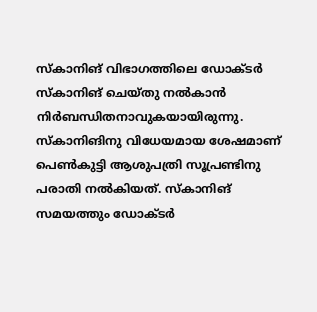സ്‌കാനിങ് വിഭാഗത്തിലെ ഡോക്ടർ സ്‌കാനിങ് ചെയ്തു നൽകാൻ നിർബന്ധിതനാവുകയായിരുന്നു. സ്‌കാനിങിനു വിധേയമായ ശേഷമാണ് പെൺകുട്ടി ആശുപത്രി സൂപ്രണ്ടിനു പരാതി നൽകിയത്. സ്‌കാനിങ് സമയത്തും ഡോക്ടർ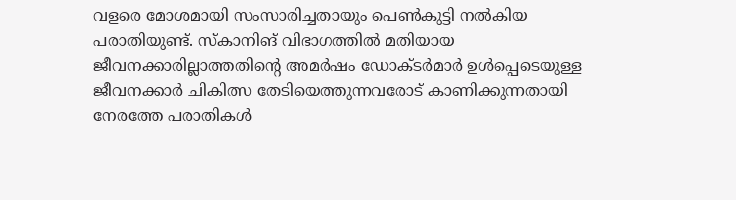വളരെ മോശമായി സംസാരിച്ചതായും പെൺകുട്ടി നൽകിയ പരാതിയുണ്ട്. സ്‌കാനിങ് വിഭാഗത്തിൽ മതിയായ ജീവനക്കാരില്ലാത്തതിന്റെ അമർഷം ഡോക്ടർമാർ ഉൾപ്പെടെയുള്ള ജീവനക്കാർ ചികിത്സ തേടിയെത്തുന്നവരോട് കാണിക്കുന്നതായി നേരത്തേ പരാതികൾ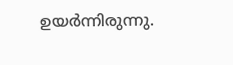ഉയർന്നിരുന്നു.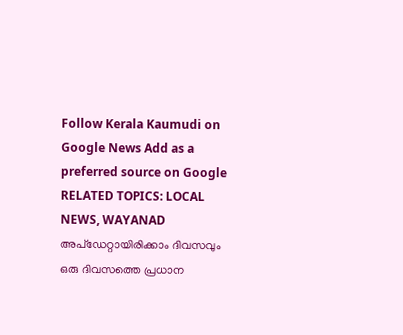Follow Kerala Kaumudi on Google News Add as a preferred source on Google
RELATED TOPICS: LOCAL NEWS, WAYANAD
അപ്ഡേറ്റായിരിക്കാം ദിവസവും
ഒരു ദിവസത്തെ പ്രധാന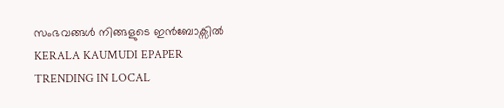സംഭവങ്ങൾ നിങ്ങളുടെ ഇൻബോക്സിൽ
KERALA KAUMUDI EPAPER
TRENDING IN LOCAL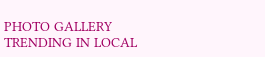PHOTO GALLERY
TRENDING IN LOCAL